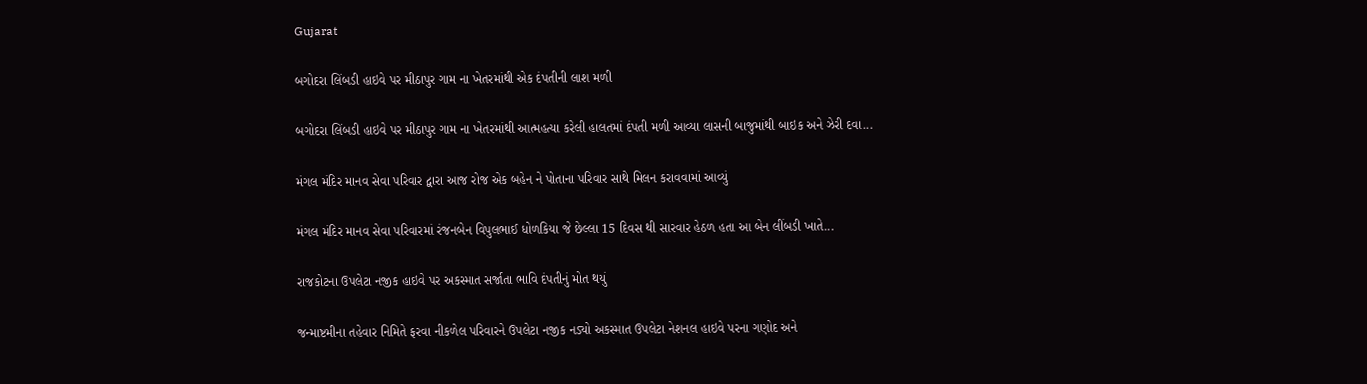Gujarat

બગોદરા લિંબડી હાઇવે પર મીઠાપુર ગામ ના ખેતરમાંથી એક દંપતીની લાશ મળી

બગોદરા લિંબડી હાઇવે પર મીઠાપુર ગામ ના ખેતરમાંથી આત્મહત્યા કરેલી હાલતમાં દંપતી મળી આવ્યા લાસની બાજુમાંથી બાઇક અને ઝેરી દવા...

મંગલ મંદિર માનવ સેવા પરિવાર દ્વારા આજ રોજ એક બહેન ને પોતાના પરિવાર સાથે મિલન કરાવવામાં આવ્યું

મંગલ મંદિર માનવ સેવા પરિવારમાં રંજનબેન વિપુલભાઈ ધોળકિયા જે છેલ્લા 15 દિવસ થી સારવાર હેઠળ હતા આ બેન લીંબડી ખાતે...

રાજકોટના ઉપલેટા નજીક હાઇવે પર અકસ્માત સર્જાતા ભાવિ દંપતીનું મોત થયું

જન્માષ્ટમીના તહેવાર નિમિતે ફરવા નીકળેલ પરિવારને ઉપલેટા નજીક નડ્યો અકસ્માત ઉપલેટા નેશનલ હાઇવે પરના ગણોદ અને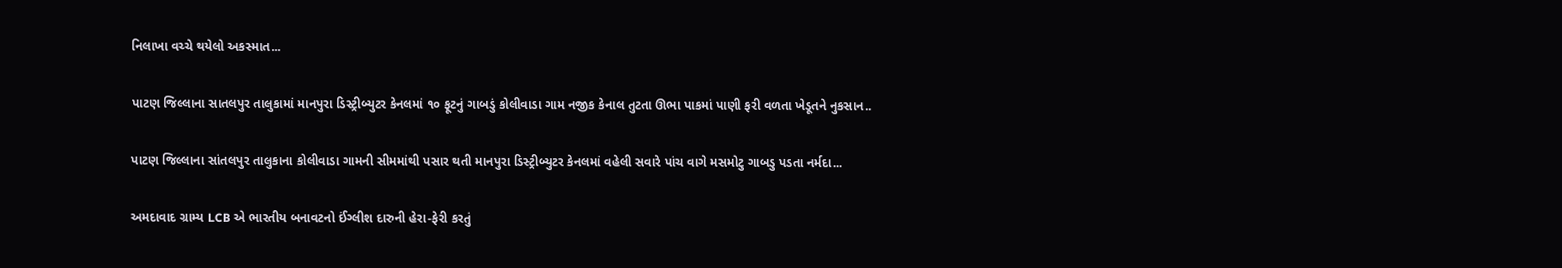નિલાખા વચ્ચે થયેલો અકસ્માત...

પાટણ જિલ્લાના સાતલપુર તાલુકામાં માનપુરા ડિસ્ટ્રીબ્યુટર કેનલમાં ૧૦ ફૂટનું ગાબડું કોલીવાડા ગામ નજીક કેનાલ તુટતા ઊભા પાકમાં પાણી ફરી વળતા ખેડૂતને નુકસાન..

પાટણ જિલ્લાના સાંતલપુર તાલુકાના કોલીવાડા ગામની સીમમાંથી પસાર થતી માનપુરા ડિસ્ટ્રીબ્યુટર કેનલમાં વહેલી સવારે પાંચ વાગે મસમોટુ ગાબડુ પડતા નર્મદા...

અમદાવાદ ગ્રામ્ય LCB એ ભારતીય બનાવટનો ઈંગ્લીશ દારુની હેરા-ફેરી કરતું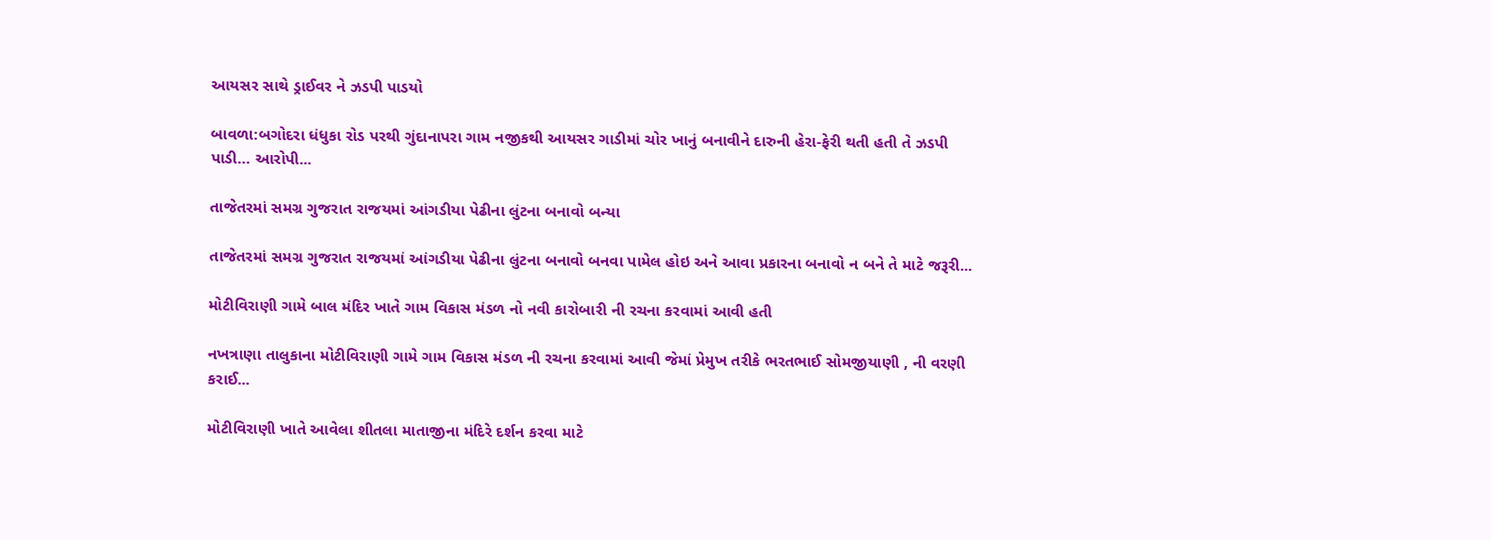આયસર સાથે ડ્રાઈવર ને ઝડપી પાડયો

બાવળા:બગોદરા ધંધુકા રોડ પરથી ગુંદાનાપરા ગામ નજીકથી આયસર ગાડીમાં ચોર ખાનું બનાવીને દારુની હેરા-ફેરી થતી હતી તે ઝડપી પાડી… આરોપી...

તાજેતરમાં સમગ્ર ગુજરાત રાજયમાં આંગડીયા પેઢીના લુંટના બનાવો બન્યા

તાજેતરમાં સમગ્ર ગુજરાત રાજયમાં આંગડીયા પેઢીના લુંટના બનાવો બનવા પામેલ હોઇ અને આવા પ્રકારના બનાવો ન બને તે માટે જરૂરી...

મોટીવિરાણી ગામે બાલ મંદિર ખાતે ગામ વિકાસ મંડળ નો નવી કારોબારી ની રચના કરવામાં આવી હતી

નખત્રાણા તાલુકાના મોટીવિરાણી ગામે ગામ વિકાસ મંડળ ની રચના કરવામાં આવી જેમાં પ્રેમુખ તરીકે ભરતભાઈ સોમજીયાણી , ની વરણી કરાઈ...

મોટીવિરાણી ખાતે આવેલા શીતલા માતાજીના મંદિરે દર્શન કરવા માટે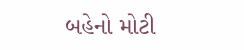બહેનો મોટી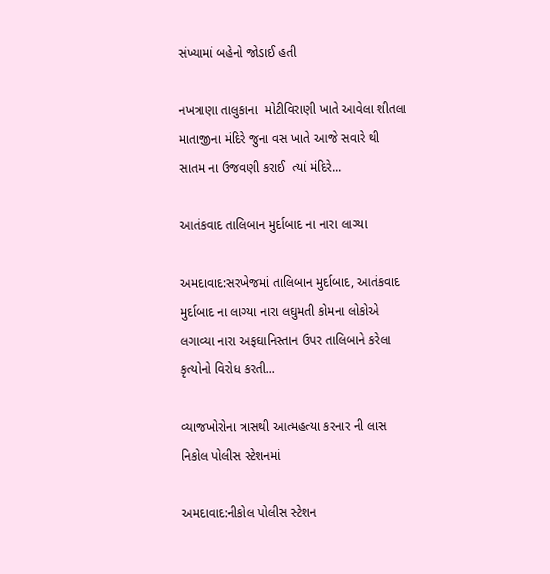સંખ્યામાં બહેનો જોડાઈ હતી

નખત્રાણા તાલુકાના  મોટીવિરાણી ખાતે આવેલા શીતલા માતાજીના મંદિરે જુના વસ ખાતે આજે સવારે થી સાતમ ના ઉજવણી કરાઈ  ત્યાં મંદિરે...

આતંકવાદ તાલિબાન મુર્દાબાદ ના નારા લાગ્યા

અમદાવાદ:સરખેજમાં તાલિબાન મુર્દાબાદ, આતંકવાદ મુર્દાબાદ ના લાગ્યા નારા લઘુમતી કોમના લોકોએ લગાવ્યા નારા અફઘાનિસ્તાન ઉપર તાલિબાને કરેલા કૃત્યોનો વિરોધ કરતી...

વ્યાજખોરોના ત્રાસથી આત્મહત્યા કરનાર ની લાસ નિકોલ પોલીસ સ્ટેશનમાં

અમદાવાદ:નીકોલ પોલીસ સ્ટેશન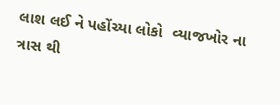લાશ લઈ ને પહોંચ્યા લોકો  વ્યાજખોર ના ત્રાસ થી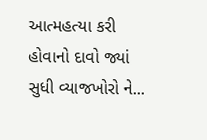આત્મહત્યા કરી હોવાનો દાવો જ્યાં સુધી વ્યાજખોરો ને...